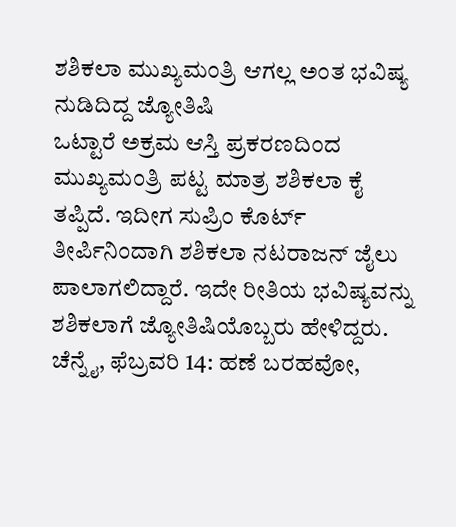ಶಶಿಕಲಾ ಮುಖ್ಯಮಂತ್ರಿ ಆಗಲ್ಲ ಅಂತ ಭವಿಷ್ಯ ನುಡಿದಿದ್ದ ಜ್ಯೋತಿಷಿ
ಒಟ್ಟಾರೆ ಅಕ್ರಮ ಆಸ್ತಿ ಪ್ರಕರಣದಿಂದ ಮುಖ್ಯಮಂತ್ರಿ ಪಟ್ಟ ಮಾತ್ರ ಶಶಿಕಲಾ ಕೈ ತಪ್ಪಿದೆ. ಇದೀಗ ಸುಪ್ರಿಂ ಕೊರ್ಟ್ ತೀರ್ಪಿನಿಂದಾಗಿ ಶಶಿಕಲಾ ನಟರಾಜನ್ ಜೈಲು ಪಾಲಾಗಲಿದ್ದಾರೆ. ಇದೇ ರೀತಿಯ ಭವಿಷ್ಯವನ್ನು ಶಶಿಕಲಾಗೆ ಜ್ಯೋತಿಷಿಯೊಬ್ಬರು ಹೇಳಿದ್ದರು.
ಚೆನ್ನೈ, ಫೆಬ್ರವರಿ 14: ಹಣೆ ಬರಹವೋ,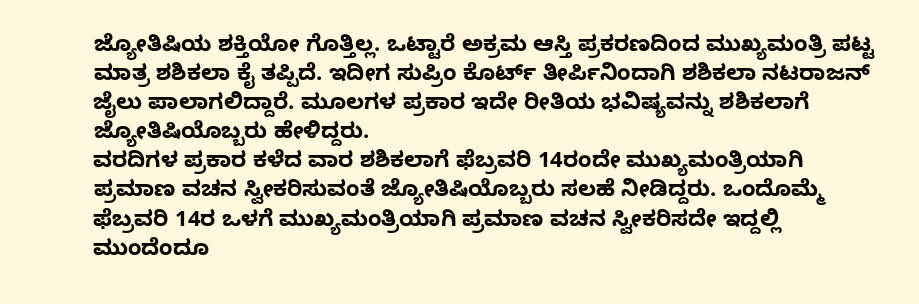ಜ್ಯೋತಿಷಿಯ ಶಕ್ತಿಯೋ ಗೊತ್ತಿಲ್ಲ. ಒಟ್ಟಾರೆ ಅಕ್ರಮ ಆಸ್ತಿ ಪ್ರಕರಣದಿಂದ ಮುಖ್ಯಮಂತ್ರಿ ಪಟ್ಟ ಮಾತ್ರ ಶಶಿಕಲಾ ಕೈ ತಪ್ಪಿದೆ. ಇದೀಗ ಸುಪ್ರಿಂ ಕೊರ್ಟ್ ತೀರ್ಪಿನಿಂದಾಗಿ ಶಶಿಕಲಾ ನಟರಾಜನ್ ಜೈಲು ಪಾಲಾಗಲಿದ್ದಾರೆ. ಮೂಲಗಳ ಪ್ರಕಾರ ಇದೇ ರೀತಿಯ ಭವಿಷ್ಯವನ್ನು ಶಶಿಕಲಾಗೆ ಜ್ಯೋತಿಷಿಯೊಬ್ಬರು ಹೇಳಿದ್ದರು.
ವರದಿಗಳ ಪ್ರಕಾರ ಕಳೆದ ವಾರ ಶಶಿಕಲಾಗೆ ಫೆಬ್ರವರಿ 14ರಂದೇ ಮುಖ್ಯಮಂತ್ರಿಯಾಗಿ ಪ್ರಮಾಣ ವಚನ ಸ್ವೀಕರಿಸುವಂತೆ ಜ್ಯೋತಿಷಿಯೊಬ್ಬರು ಸಲಹೆ ನೀಡಿದ್ದರು. ಒಂದೊಮ್ಮೆ ಫೆಬ್ರವರಿ 14ರ ಒಳಗೆ ಮುಖ್ಯಮಂತ್ರಿಯಾಗಿ ಪ್ರಮಾಣ ವಚನ ಸ್ವೀಕರಿಸದೇ ಇದ್ದಲ್ಲಿ ಮುಂದೆಂದೂ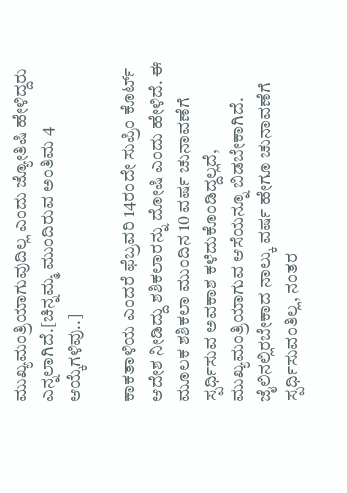ಮುಖ್ಯಮಂತ್ರಿಯಾಗುವುದಿಲ್ಲ ಎಂದು ಜ್ಯೋತಿಷಿ ಹೇಳಿದ್ದರು ಎನ್ನಲಾಗಿದೆ.[ಚಿನ್ನಮ್ಮ ಮುಂದಿರುವ ಅಂತಿಮ 4 ಆಯ್ಕೆಗಳಿವು..]

ಕಾಕತಾಳಿಯ ಎಂದರೆ ಫೆಬ್ರವರಿ 14ರಂದೇ ಸುಪ್ರಿಂ ಕೊರ್ಟ್ ಆದೇಶ ನೀಡಿದ್ದು ಶಶಿಕಲಾರನ್ನು ದೋಷಿ ಎಂದು ಹೇಳಿದೆ. ಈ ಮೂಲಕ ಶಶಿಕಲಾ ಮುಂದಿನ 10 ವರ್ಷ ಚುನಾವಣೆಗೆ ಸ್ಪರ್ಧಿಸುವ ಅವಕಾಶ ಕಳೆದುಕೊಂಡಿದ್ದಲ್ಲದೆ, ಮುಖ್ಯಮಂತ್ರಿಯಾಗುವ ಆಸೆಯನ್ನೂ ಬಿಡಬೇಕಾಗಿದೆ.
ಜೈಲಿನಲ್ಲಿರಬೇಕಾದ ನಾಲ್ಕು ವರ್ಷ ಹೇಗೂ ಚುನಾವಣೆಗೆ ಸ್ಪರ್ಧಿಸುವಂತಿಲ್ಲ, ನಂತರ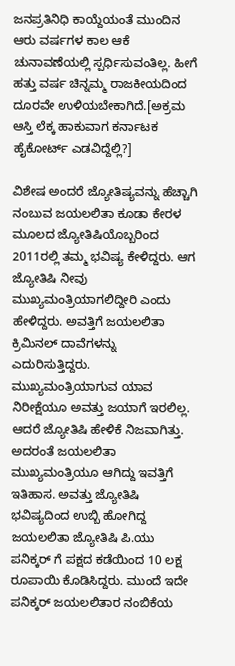ಜನಪ್ರತಿನಿಧಿ ಕಾಯ್ದೆಯಂತೆ ಮುಂದಿನ ಆರು ವರ್ಷಗಳ ಕಾಲ ಆಕೆ ಚುನಾವಣೆಯಲ್ಲಿ ಸ್ಪರ್ಧಿಸುವಂತಿಲ್ಲ. ಹೀಗೆ ಹತ್ತು ವರ್ಷ ಚಿನ್ನಮ್ಮ ರಾಜಕೀಯದಿಂದ ದೂರವೇ ಉಳಿಯಬೇಕಾಗಿದೆ.[ಅಕ್ರಮ ಆಸ್ತಿ ಲೆಕ್ಕ ಹಾಕುವಾಗ ಕರ್ನಾಟಕ ಹೈಕೋರ್ಟ್ ಎಡವಿದ್ದೆಲ್ಲಿ?]

ವಿಶೇಷ ಅಂದರೆ ಜ್ಯೋತಿಷ್ಯವನ್ನು ಹೆಚ್ಚಾಗಿ ನಂಬುವ ಜಯಲಲಿತಾ ಕೂಡಾ ಕೇರಳ ಮೂಲದ ಜ್ಯೋತಿಷಿಯೊಬ್ಬರಿಂದ 2011ರಲ್ಲಿ ತಮ್ಮ ಭವಿಷ್ಯ ಕೇಳಿದ್ದರು. ಆಗ ಜ್ಯೋತಿಷಿ ನೀವು ಮುಖ್ಯಮಂತ್ರಿಯಾಗಲಿದ್ದೀರಿ ಎಂದು ಹೇಳಿದ್ದರು. ಅವತ್ತಿಗೆ ಜಯಲಲಿತಾ ಕ್ರಿಮಿನಲ್ ದಾವೆಗಳನ್ನು ಎದುರಿಸುತ್ತಿದ್ದರು. ಮುಖ್ಯಮಂತ್ರಿಯಾಗುವ ಯಾವ ನಿರೀಕ್ಷೆಯೂ ಅವತ್ತು ಜಯಾಗೆ ಇರಲಿಲ್ಲ.
ಆದರೆ ಜ್ಯೋತಿಷಿ ಹೇಳಿಕೆ ನಿಜವಾಗಿತ್ತು. ಅದರಂತೆ ಜಯಲಲಿತಾ ಮುಖ್ಯಮಂತ್ರಿಯೂ ಆಗಿದ್ದು ಇವತ್ತಿಗೆ ಇತಿಹಾಸ. ಅವತ್ತು ಜ್ಯೋತಿಷಿ ಭವಿಷ್ಯದಿಂದ ಉಬ್ಬಿ ಹೋಗಿದ್ದ ಜಯಲಲಿತಾ ಜ್ಯೋತಿಷಿ ಪಿ.ಯು ಪನಿಕ್ಕರ್ ಗೆ ಪಕ್ಷದ ಕಡೆಯಿಂದ 10 ಲಕ್ಷ ರೂಪಾಯಿ ಕೊಡಿಸಿದ್ದರು. ಮುಂದೆ ಇದೇ ಪನಿಕ್ಕರ್ ಜಯಲಲಿತಾರ ನಂಬಿಕೆಯ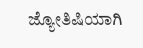ಜ್ಯೋತಿಷಿಯಾಗಿ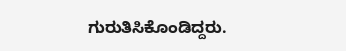ಗುರುತಿಸಿಕೊಂಡಿದ್ದರು.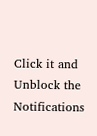Click it and Unblock the Notifications